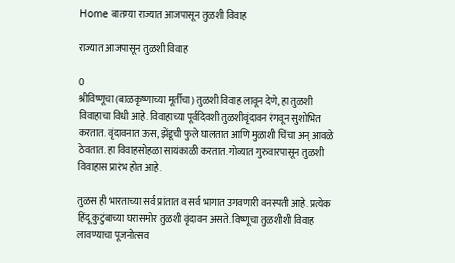Home बातम्या राज्यात आजपासून तुळशी विवाह

राज्यात आजपासून तुळशी विवाह

0
श्रीविष्णूचा (बाळकृष्णाच्या मूर्तीचा) तुळशी विवाह लावून देणे, हा तुळशी विवाहाचा विधी आहे. विवाहाच्या पूर्वदिवशी तुळशीवृंदावन रंगवून सुशोभित करतात. वृंदावनात ऊस, झेंडूची फुले घालतात आणि मुळाशी चिंचा अन् आवळे ठेवतात. हा विवाहसोहळा सायंकाळी करतात. गोव्यात गुरुवारपासून तुळशी विवाहास प्रारंभ होत आहे.

तुळस ही भारताच्या सर्व प्रांतात व सर्व भागात उगवणारी वनस्पती आहे. प्रत्येक हिंदू कुटुंबाच्या घरासमोर तुळशी वृंदावन असते. विष्णूचा तुळशीशी विवाह लावण्याचा पूजनोत्सव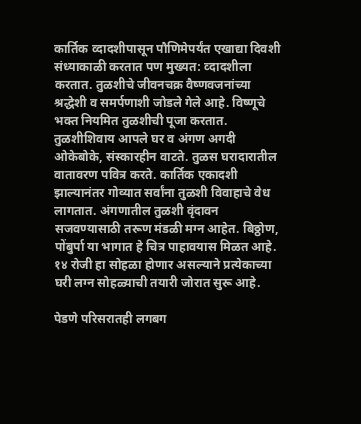कार्तिक व्दादशीपासून पौणिमेपर्यंत एखाद्या दिवशी संध्याकाळी करतात पण मुख्यत: व्दादशीला करतात. तुळशीचे जीवनचक्र वैष्णवजनांच्या श्रद्धेशी व समर्पणाशी जोडले गेले आहे. विष्णूचे भक्त नियमित तुळशीची पूजा करतात. तुळशीशिवाय आपले घर व अंगण अगदी ओकेबोके, संस्कारहीन वाटते. तुळस घरादारातील वातावरण पवित्र करते. कार्तिक एकादशी झाल्यानंतर गोव्यात सर्वांना तुळशी विवाहाचे वेध लागतात. अंगणातील तुळशी वृंदावन सजवण्यासाठी तरूण मंडळी मग्न आहेत. बिठ्ठोण, पोंबुर्पा या भागात हे चित्र पाहावयास मिळत आहे. १४ रोजी हा सोहळा होणार असल्याने प्रत्येकाच्या घरी लग्न सोहळ्याची तयारी जोरात सुरू आहे.

पेडणे परिसरातही लगबग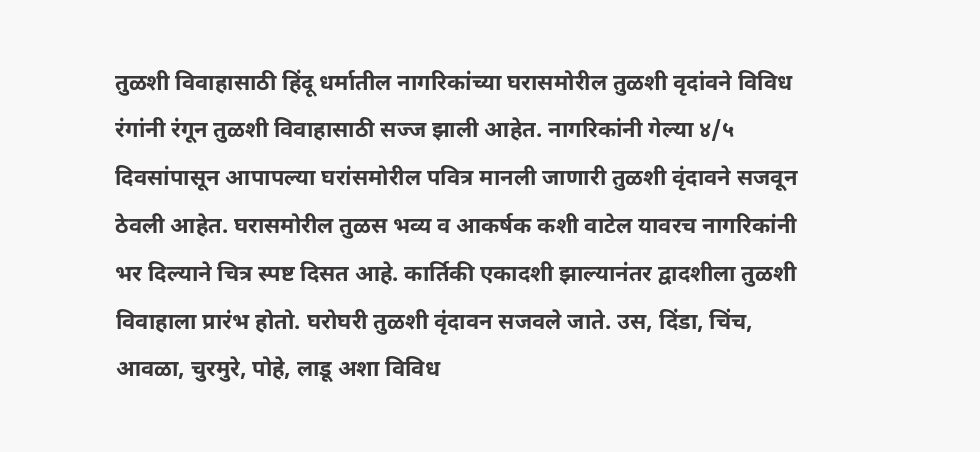तुळशी विवाहासाठी हिंदू धर्मातील नागरिकांच्या घरासमोरील तुळशी वृदांवने विविध रंगांनी रंगून तुळशी विवाहासाठी सज्ज झाली आहेत. नागरिकांनी गेल्या ४/५ दिवसांपासून आपापल्या घरांसमोरील पवित्र मानली जाणारी तुळशी वृंदावने सजवून ठेवली आहेत. घरासमोरील तुळस भव्य व आकर्षक कशी वाटेल यावरच नागरिकांनी भर दिल्याने चित्र स्पष्ट दिसत आहे. कार्तिकी एकादशी झाल्यानंतर द्वादशीला तुळशी विवाहाला प्रारंभ होतो. घरोघरी तुळशी वृंदावन सजवले जाते. उस, दिंडा, चिंच, आवळा, चुरमुरे, पोहे, लाडू अशा विविध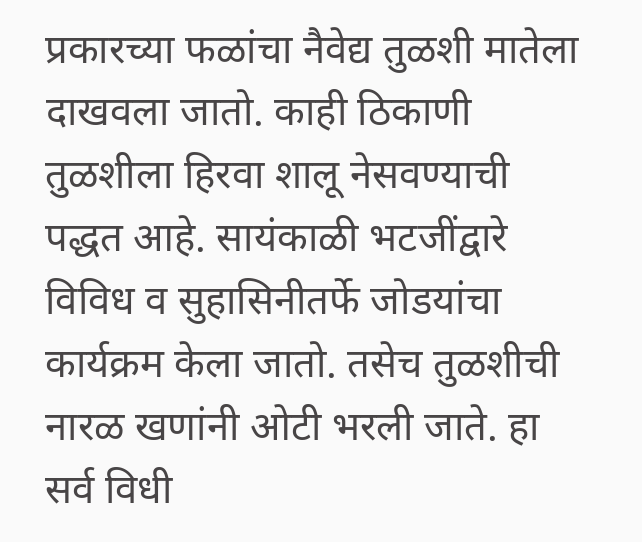प्रकारच्या फळांचा नैवेद्य तुळशी मातेला दाखवला जातो. काही ठिकाणी तुळशीला हिरवा शालू नेसवण्याची पद्धत आहे. सायंकाळी भटजींद्वारे विविध व सुहासिनीतर्फे जोडयांचा कार्यक्रम केला जातो. तसेच तुळशीची नारळ खणांनी ओटी भरली जाते. हा सर्व विधी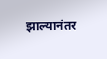झाल्यानंतर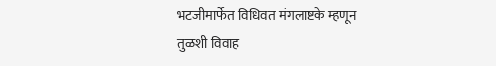भटजीमार्फेत विधिवत मंगलाष्टके म्हणून तुळशी विवाह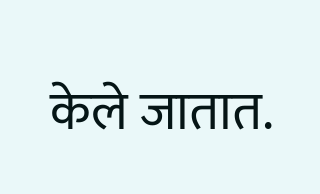केले जातात.